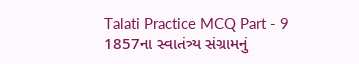Talati Practice MCQ Part - 9
1857ના સ્વાતંત્ર્ય સંગ્રામનું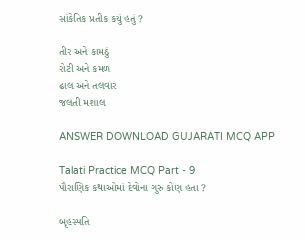સાંકેતિક પ્રતીક કયું હતું ?

તીર અને કામઠું
રોટી અને કમળ
ઢાલ અને તલવાર
જલતી મશાલ

ANSWER DOWNLOAD GUJARATI MCQ APP

Talati Practice MCQ Part - 9
પૌરાણિક કથાઓમાં દેવોના ગુરુ કોણ હતા ?

બૃહસ્પતિ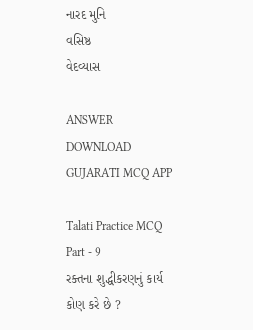નારદ મુનિ
વસિષ્ઠ
વેદવ્યાસ

ANSWER DOWNLOAD GUJARATI MCQ APP

Talati Practice MCQ Part - 9
રક્તના શુદ્ધીકરણનું કાર્ય કોણ કરે છે ?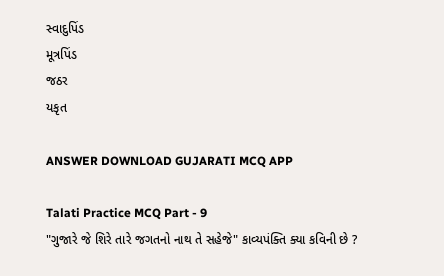સ્વાદુપિંડ
મૂત્રપિંડ
જઠર
યકૃત

ANSWER DOWNLOAD GUJARATI MCQ APP

Talati Practice MCQ Part - 9
"ગુજારે જે શિરે તારે જગતનો નાથ તે સહેજે" કાવ્યપંક્તિ ક્યા કવિની છે ?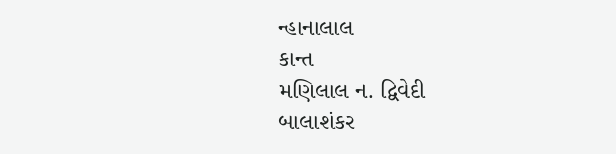ન્હાનાલાલ
કાન્ત
મણિલાલ ન. દ્વિવેદી
બાલાશંકર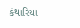કંથારિયા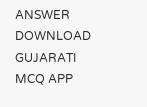ANSWER DOWNLOAD GUJARATI MCQ APP